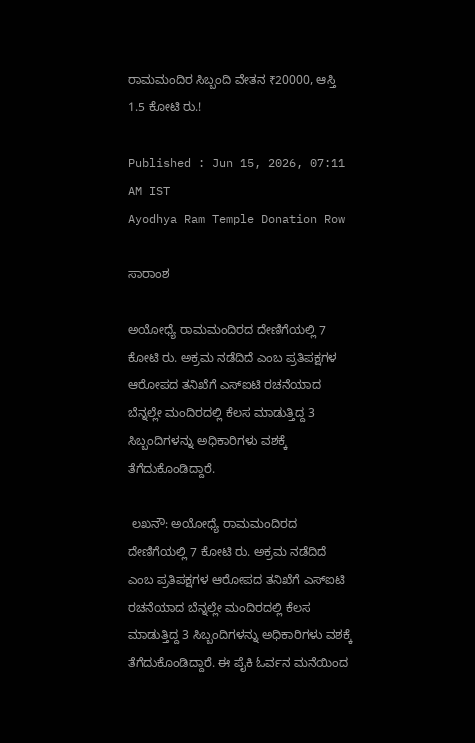ರಾಮಮಂದಿರ ಸಿಬ್ಬಂದಿ ವೇತನ ₹20000, ಆಸ್ತಿ 1.5 ಕೋಟಿ ರು.!

Published : Jun 15, 2026, 07:11 AM IST
Ayodhya Ram Temple Donation Row

ಸಾರಾಂಶ

ಅಯೋಧ್ಯೆ ರಾಮಮಂದಿರದ ದೇಣಿಗೆಯಲ್ಲಿ 7 ಕೋಟಿ ರು. ಅಕ್ರಮ ನಡೆದಿದೆ ಎಂಬ ಪ್ರತಿಪಕ್ಷಗಳ ಆರೋಪದ ತನಿಖೆಗೆ ಎಸ್‌ಐಟಿ ರಚನೆಯಾದ ಬೆನ್ನಲ್ಲೇ ಮಂದಿರದಲ್ಲಿ ಕೆಲಸ ಮಾಡುತ್ತಿದ್ದ 3 ಸಿಬ್ಬಂದಿಗಳನ್ನು ಅಧಿಕಾರಿಗಳು ವಶಕ್ಕೆ ತೆಗೆದುಕೊಂಡಿದ್ದಾರೆ.

 ಲಖನೌ: ಅಯೋಧ್ಯೆ ರಾಮಮಂದಿರದ ದೇಣಿಗೆಯಲ್ಲಿ 7 ಕೋಟಿ ರು. ಅಕ್ರಮ ನಡೆದಿದೆ ಎಂಬ ಪ್ರತಿಪಕ್ಷಗಳ ಆರೋಪದ ತನಿಖೆಗೆ ಎಸ್‌ಐಟಿ ರಚನೆಯಾದ ಬೆನ್ನಲ್ಲೇ ಮಂದಿರದಲ್ಲಿ ಕೆಲಸ ಮಾಡುತ್ತಿದ್ದ 3 ಸಿಬ್ಬಂದಿಗಳನ್ನು ಅಧಿಕಾರಿಗಳು ವಶಕ್ಕೆ ತೆಗೆದುಕೊಂಡಿದ್ದಾರೆ. ಈ ಪೈಕಿ ಓರ್ವನ ಮನೆಯಿಂದ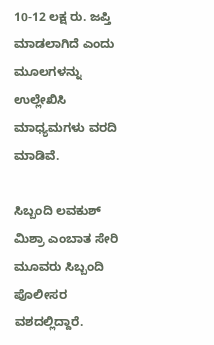10-12 ಲಕ್ಷ ರು. ಜಪ್ತಿ ಮಾಡಲಾಗಿದೆ ಎಂದು ಮೂಲಗಳನ್ನು ಉಲ್ಲೇಖಿಸಿ ಮಾಧ್ಯಮಗಳು ವರದಿ ಮಾಡಿವೆ.

ಸಿಬ್ಬಂದಿ ಲವಕುಶ್‌ ಮಿಶ್ರಾ ಎಂಬಾತ ಸೇರಿ ಮೂವರು ಸಿಬ್ಬಂದಿ ಪೊಲೀಸರ ವಶದಲ್ಲಿದ್ದಾರೆ.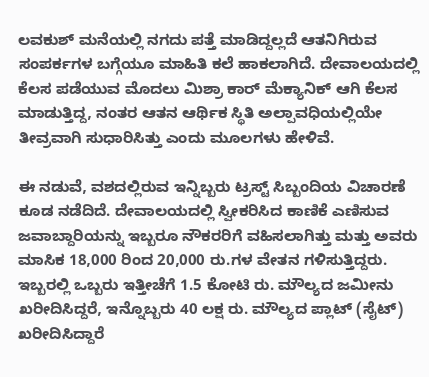ಲವಕುಶ್‌ ಮನೆಯಲ್ಲಿ ನಗದು ಪತ್ತೆ ಮಾಡಿದ್ದಲ್ಲದೆ ಆತನಿಗಿರುವ ಸಂಪರ್ಕಗಳ ಬಗ್ಗೆಯೂ ಮಾಹಿತಿ ಕಲೆ ಹಾಕಲಾಗಿದೆ. ದೇವಾಲಯದಲ್ಲಿ ಕೆಲಸ ಪಡೆಯುವ ಮೊದಲು ಮಿಶ್ರಾ ಕಾರ್ ಮೆಕ್ಯಾನಿಕ್ ಆಗಿ ಕೆಲಸ ಮಾಡುತ್ತಿದ್ದ, ನಂತರ ಆತನ ಆರ್ಥಿಕ ಸ್ಥಿತಿ ಅಲ್ಪಾವಧಿಯಲ್ಲಿಯೇ ತೀವ್ರವಾಗಿ ಸುಧಾರಿಸಿತ್ತು ಎಂದು ಮೂಲಗಳು ಹೇಳಿವೆ.

ಈ ನಡುವೆ, ವಶದಲ್ಲಿರುವ ಇನ್ನಿಬ್ಬರು ಟ್ರಸ್ಟ್‌ ಸಿಬ್ಬಂದಿಯ ವಿಚಾರಣೆ ಕೂಡ ನಡೆದಿದೆ. ದೇವಾಲಯದಲ್ಲಿ ಸ್ವೀಕರಿಸಿದ ಕಾಣಿಕೆ ಎಣಿಸುವ ಜವಾಬ್ದಾರಿಯನ್ನು ಇಬ್ಬರೂ ನೌಕರರಿಗೆ ವಹಿಸಲಾಗಿತ್ತು ಮತ್ತು ಅವರು ಮಾಸಿಕ 18,000 ರಿಂದ 20,000 ರು.ಗಳ ವೇತನ ಗಳಿಸುತ್ತಿದ್ದರು. ಇಬ್ಬರಲ್ಲಿ ಒಬ್ಬರು ಇತ್ತೀಚೆಗೆ 1.5 ಕೋಟಿ ರು. ಮೌಲ್ಯದ ಜಮೀನು ಖರೀದಿಸಿದ್ದರೆ, ಇನ್ನೊಬ್ಬರು 40 ಲಕ್ಷ ರು. ಮೌಲ್ಯದ ಪ್ಲಾಟ್ (ಸೈಟ್‌) ಖರೀದಿಸಿದ್ದಾರೆ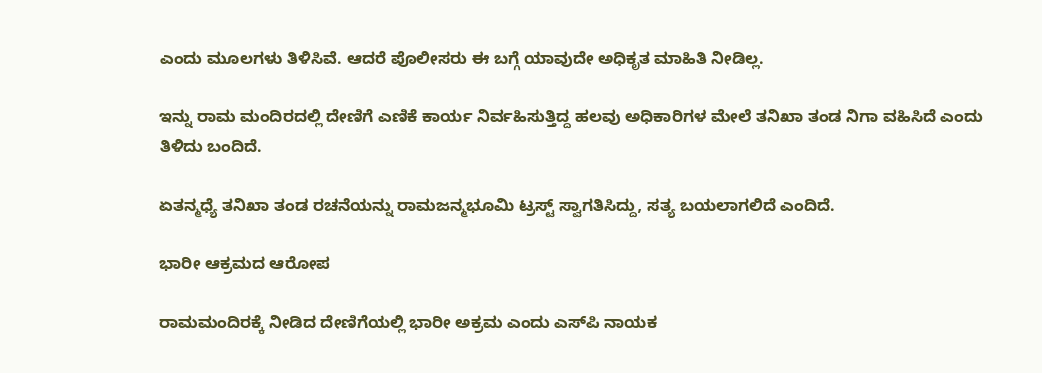ಎಂದು ಮೂಲಗಳು ತಿಳಿಸಿವೆ. ಆದರೆ ಪೊಲೀಸರು ಈ ಬಗ್ಗೆ ಯಾವುದೇ ಅಧಿಕೃತ ಮಾಹಿತಿ ನೀಡಿಲ್ಲ.

ಇನ್ನು ರಾಮ ಮಂದಿರದಲ್ಲಿ ದೇಣಿಗೆ ಎಣಿಕೆ ಕಾರ್ಯ ನಿರ್ವಹಿಸುತ್ತಿದ್ದ ಹಲವು ಅಧಿಕಾರಿಗಳ ಮೇಲೆ ತನಿಖಾ ತಂಡ ನಿಗಾ ವಹಿಸಿದೆ ಎಂದು ತಿಳಿದು ಬಂದಿದೆ.

ಏತನ್ಮಧ್ಯೆ ತನಿಖಾ ತಂಡ ರಚನೆಯನ್ನು ರಾಮಜನ್ಮಭೂಮಿ ಟ್ರಸ್ಟ್‌ ಸ್ವಾಗತಿಸಿದ್ದು, ಸತ್ಯ ಬಯಲಾಗಲಿದೆ ಎಂದಿದೆ.

ಭಾರೀ ಆಕ್ರಮದ ಆರೋಪ

ರಾಮಮಂದಿರಕ್ಕೆ ನೀಡಿದ ದೇಣಿಗೆಯಲ್ಲಿ ಭಾರೀ ಅಕ್ರಮ ಎಂದು ಎಸ್‌ಪಿ ನಾಯಕ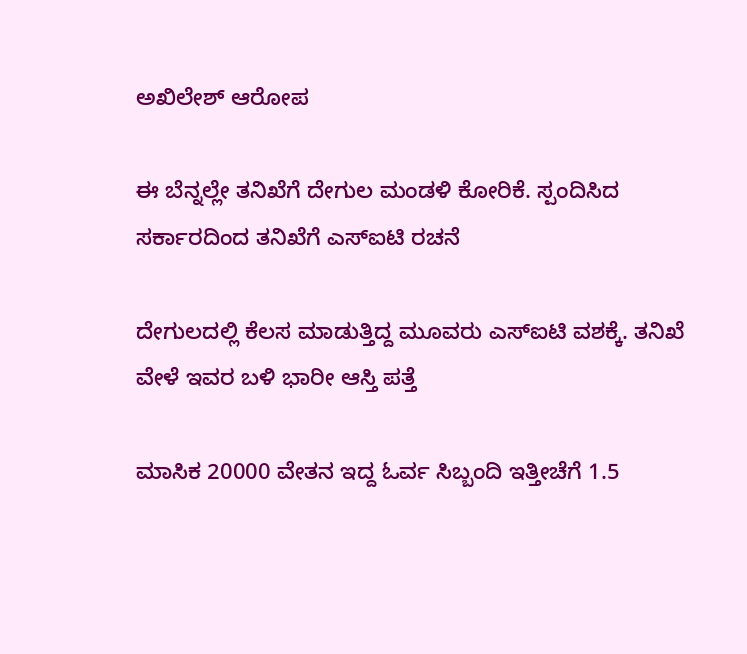ಅಖಿಲೇಶ್‌ ಆರೋಪ

ಈ ಬೆನ್ನಲ್ಲೇ ತನಿಖೆಗೆ ದೇಗುಲ ಮಂಡಳಿ ಕೋರಿಕೆ. ಸ್ಪಂದಿಸಿದ ಸರ್ಕಾರದಿಂದ ತನಿಖೆಗೆ ಎಸ್‌ಐಟಿ ರಚನೆ

ದೇಗುಲದಲ್ಲಿ ಕೆಲಸ ಮಾಡುತ್ತಿದ್ದ ಮೂವರು ಎಸ್‌ಐಟಿ ವಶಕ್ಕೆ. ತನಿಖೆ ವೇಳೆ ಇವರ ಬಳಿ ಭಾರೀ ಆಸ್ತಿ ಪತ್ತೆ

ಮಾಸಿಕ 20000 ವೇತನ ಇದ್ದ ಓರ್ವ ಸಿಬ್ಬಂದಿ ಇತ್ತೀಚೆಗೆ 1.5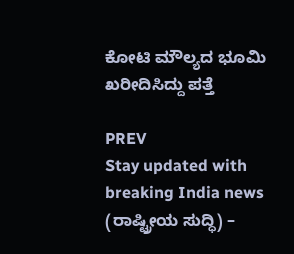ಕೋಟಿ ಮೌಲ್ಯದ ಭೂಮಿ ಖರೀದಿಸಿದ್ದು ಪತ್ತೆ

PREV
Stay updated with breaking India news (ರಾಷ್ಟ್ರೀಯ ಸುದ್ಧಿ) –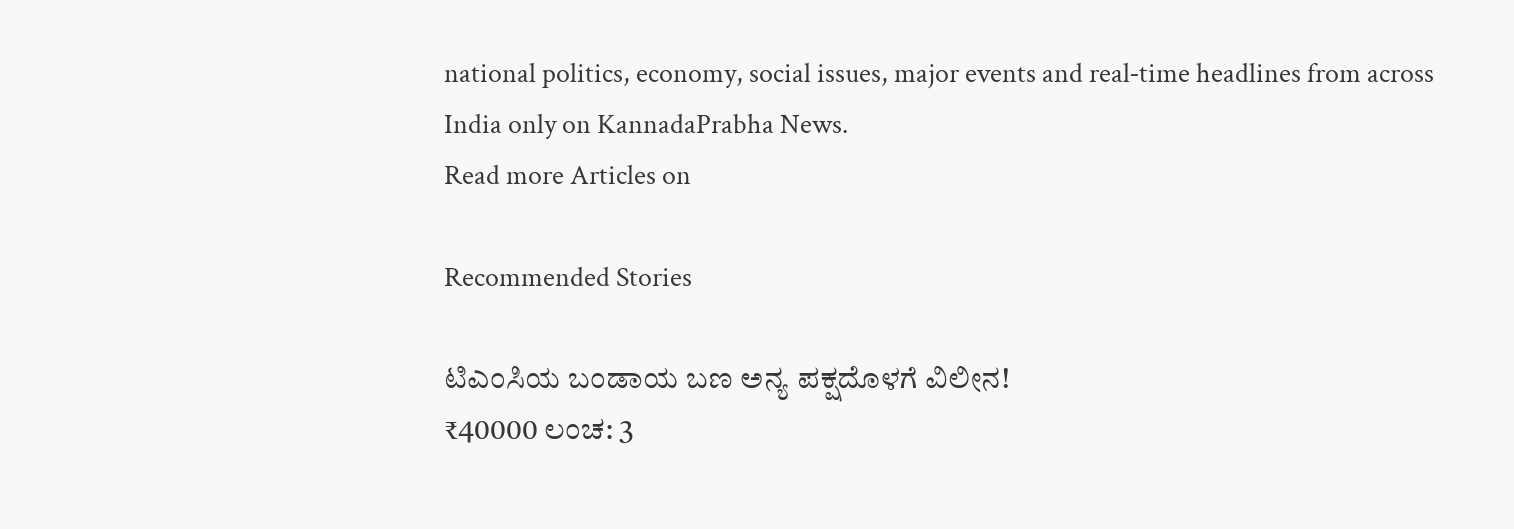national politics, economy, social issues, major events and real‑time headlines from across India only on KannadaPrabha News.
Read more Articles on

Recommended Stories

ಟಿಎಂಸಿಯ ಬಂಡಾಯ ಬಣ ಅನ್ಯ ಪಕ್ಷದೊಳಗೆ ವಿಲೀನ!
₹40000 ಲಂಚ: 3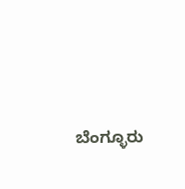ಬೆಂಗ್ಳೂರು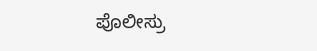ಪೊಲೀಸ್ರು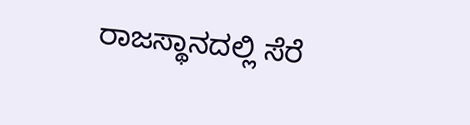ರಾಜಸ್ಥಾನದಲ್ಲಿ ಸೆರೆ